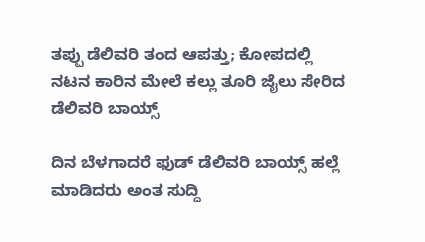ತಪ್ಪು ಡೆಲಿವರಿ ತಂದ ಆಪತ್ತು; ಕೋಪದಲ್ಲಿ ನಟನ ಕಾರಿನ ಮೇಲೆ ಕಲ್ಲು ತೂರಿ ಜೈಲು ಸೇರಿದ ಡೆಲಿವರಿ ಬಾಯ್ಸ್

ದಿನ ಬೆಳಗಾದರೆ ಫುಡ್ ಡೆಲಿವರಿ ಬಾಯ್ಸ್ ಹಲ್ಲೆ ಮಾಡಿದರು ಅಂತ ಸುದ್ದಿ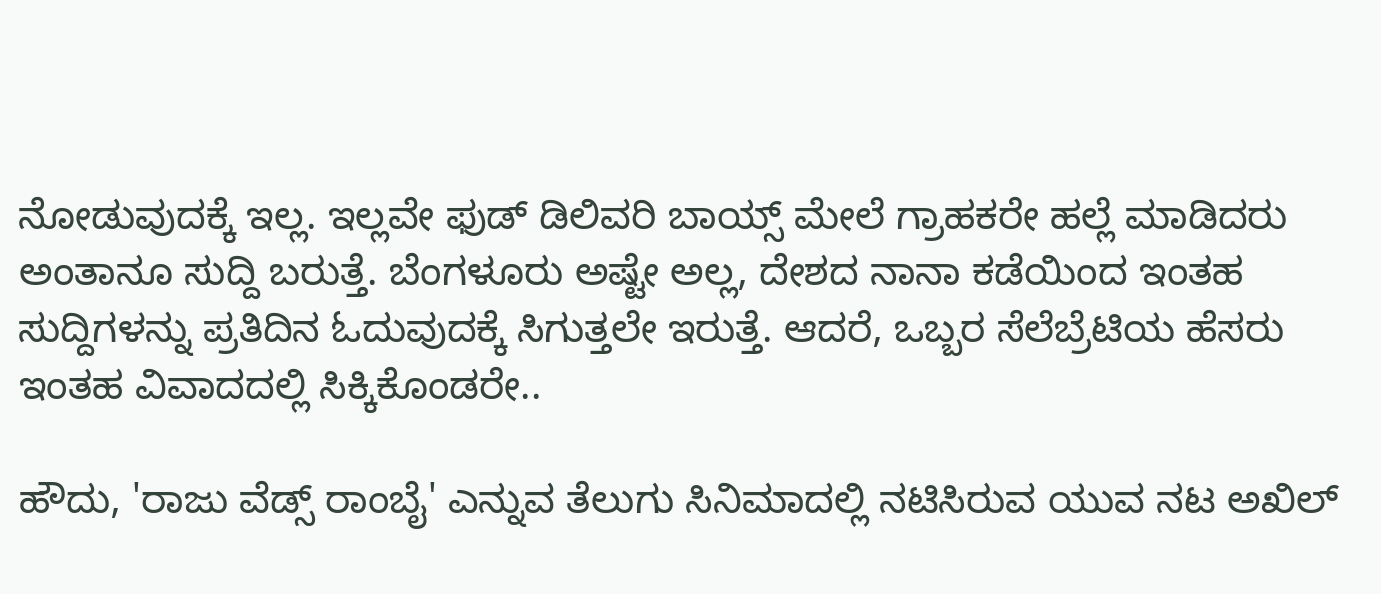ನೋಡುವುದಕ್ಕೆ ಇಲ್ಲ. ಇಲ್ಲವೇ ಫುಡ್ ಡಿಲಿವರಿ ಬಾಯ್ಸ್ ಮೇಲೆ ಗ್ರಾಹಕರೇ ಹಲ್ಲೆ ಮಾಡಿದರು ಅಂತಾನೂ ಸುದ್ದಿ ಬರುತ್ತೆ. ಬೆಂಗಳೂರು ಅಷ್ಟೇ ಅಲ್ಲ, ದೇಶದ ನಾನಾ ಕಡೆಯಿಂದ ಇಂತಹ ಸುದ್ದಿಗಳನ್ನು ಪ್ರತಿದಿನ ಓದುವುದಕ್ಕೆ ಸಿಗುತ್ತಲೇ ಇರುತ್ತೆ. ಆದರೆ, ಒಬ್ಬರ ಸೆಲೆಬ್ರೆಟಿಯ ಹೆಸರು ಇಂತಹ ವಿವಾದದಲ್ಲಿ ಸಿಕ್ಕಿಕೊಂಡರೇ..

ಹೌದು, 'ರಾಜು ವೆಡ್ಸ್ ರಾಂಬೈ' ಎನ್ನುವ ತೆಲುಗು ಸಿನಿಮಾದಲ್ಲಿ ನಟಿಸಿರುವ ಯುವ ನಟ ಅಖಿಲ್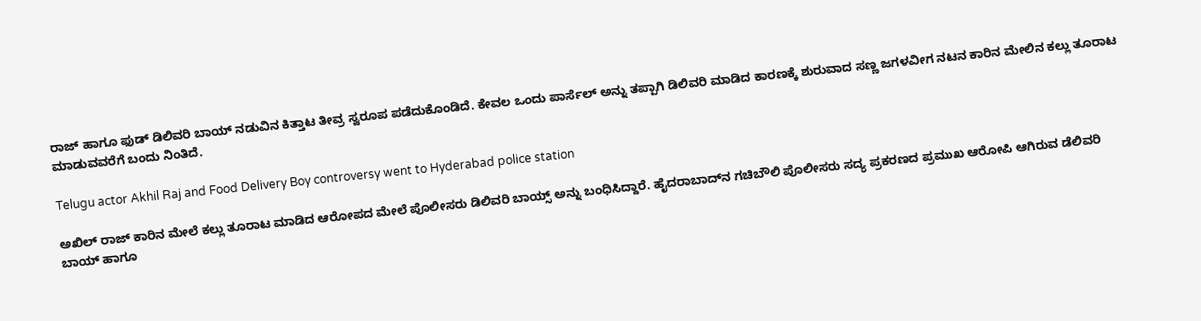ರಾಜ್ ಹಾಗೂ ಫುಡ್ ಡಿಲಿವರಿ ಬಾಯ್ ನಡುವಿನ ಕಿತ್ತಾಟ ತೀವ್ರ ಸ್ವರೂಪ ಪಡೆದುಕೊಂಡಿದೆ. ಕೇವಲ ಒಂದು ಪಾರ್ಸೆಲ್‌ ಅನ್ನು ತಪ್ಪಾಗಿ ಡಿಲಿವರಿ ಮಾಡಿದ ಕಾರಣಕ್ಕೆ ಶುರುವಾದ ಸಣ್ಣ ಜಗಳವೀಗ ನಟನ ಕಾರಿನ ಮೇಲಿನ ಕಲ್ಲು ತೂರಾಟ ಮಾಡುವವರೆಗೆ ಬಂದು ನಿಂತಿದೆ.

Telugu actor Akhil Raj and Food Delivery Boy controversy went to Hyderabad police station

ಅಖಿಲ್ ರಾಜ್ ಕಾರಿನ ಮೇಲೆ ಕಲ್ಲು ತೂರಾಟ ಮಾಡಿದ ಆರೋಪದ ಮೇಲೆ ಪೊಲೀಸರು ಡಿಲಿವರಿ ಬಾಯ್ಸ್ ಅನ್ನು ಬಂಧಿಸಿದ್ದಾರೆ. ಹೈದರಾಬಾದ್‌ನ ಗಚಿಬೌಲಿ ಪೊಲೀಸರು ಸದ್ಯ ಪ್ರಕರಣದ ಪ್ರಮುಖ ಆರೋಪಿ ಆಗಿರುವ ಡೆಲಿವರಿ ಬಾಯ್ ಹಾಗೂ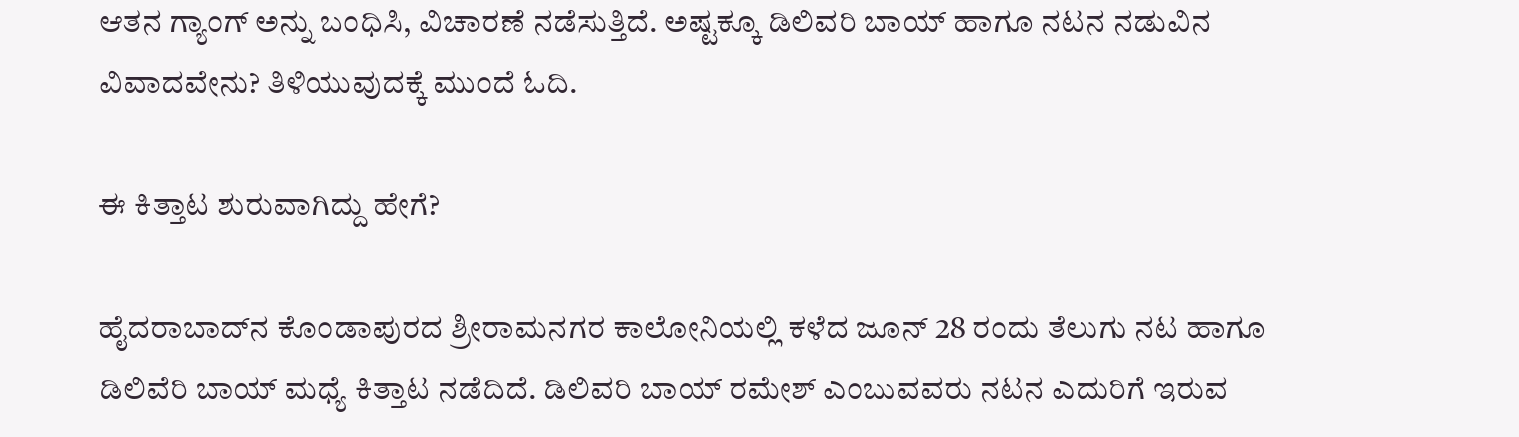ಆತನ ಗ್ಯಾಂಗ್ ಅನ್ನು ಬಂಧಿಸಿ, ವಿಚಾರಣೆ ನಡೆಸುತ್ತಿದೆ. ಅಷ್ಟಕ್ಕೂ ಡಿಲಿವರಿ ಬಾಯ್ ಹಾಗೂ ನಟನ ನಡುವಿನ ವಿವಾದವೇನು? ತಿಳಿಯುವುದಕ್ಕೆ ಮುಂದೆ ಓದಿ.

ಈ ಕಿತ್ತಾಟ ಶುರುವಾಗಿದ್ದು ಹೇಗೆ?

ಹೈದರಾಬಾದ್‌ನ ಕೊಂಡಾಪುರದ ಶ್ರೀರಾಮನಗರ ಕಾಲೋನಿಯಲ್ಲಿ ಕಳೆದ ಜೂನ್ 28 ರಂದು ತೆಲುಗು ನಟ ಹಾಗೂ ಡಿಲಿವೆರಿ ಬಾಯ್ ಮಧ್ಯೆ ಕಿತ್ತಾಟ ನಡೆದಿದೆ. ಡಿಲಿವರಿ ಬಾಯ್ ರಮೇಶ್ ಎಂಬುವವರು ನಟನ ಎದುರಿಗೆ ಇರುವ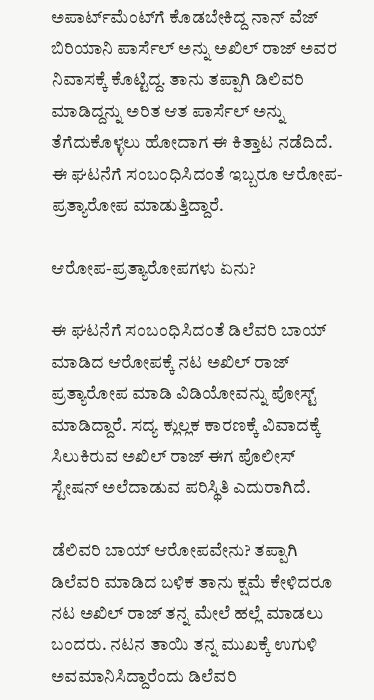ಅಪಾರ್ಟ್‌ಮೆಂಟ್‌ಗೆ ಕೊಡಬೇಕಿದ್ದ ನಾನ್ ವೆಜ್ ಬಿರಿಯಾನಿ ಪಾರ್ಸೆಲ್ ಅನ್ನು ಅಖಿಲ್ ರಾಜ್ ಅವರ ನಿವಾಸಕ್ಕೆ ಕೊಟ್ಟಿದ್ದ. ತಾನು ತಪ್ಪಾಗಿ ಡಿಲಿವರಿ ಮಾಡಿದ್ದನ್ನು ಅರಿತ ಆತ ಪಾರ್ಸೆಲ್ ಅನ್ನು ತೆಗೆದುಕೊಳ್ಳಲು ಹೋದಾಗ ಈ ಕಿತ್ತಾಟ ನಡೆದಿದೆ. ಈ ಘಟನೆಗೆ ಸಂಬಂಧಿಸಿದಂತೆ ಇಬ್ಬರೂ ಆರೋಪ- ಪ್ರತ್ಯಾರೋಪ ಮಾಡುತ್ತಿದ್ದಾರೆ.

ಆರೋಪ-ಪ್ರತ್ಯಾರೋಪಗಳು ಏನು?

ಈ ಘಟನೆಗೆ ಸಂಬಂಧಿಸಿದಂತೆ ಡಿಲೆವರಿ ಬಾಯ್ ಮಾಡಿದ ಆರೋಪಕ್ಕೆ ನಟ ಅಖಿಲ್ ರಾಜ್ ಪ್ರತ್ಯಾರೋಪ ಮಾಡಿ ವಿಡಿಯೋವನ್ನು ಪೋಸ್ಟ್ ಮಾಡಿದ್ದಾರೆ. ಸದ್ಯ ಕ್ಲುಲ್ಲಕ ಕಾರಣಕ್ಕೆ ವಿವಾದಕ್ಕೆ ಸಿಲುಕಿರುವ ಅಖಿಲ್ ರಾಜ್ ಈಗ ಪೊಲೀಸ್ ಸ್ಟೇಷನ್ ಅಲೆದಾಡುವ ಪರಿಸ್ಥಿತಿ ಎದುರಾಗಿದೆ.

ಡೆಲಿವರಿ ಬಾಯ್ ಆರೋಪವೇನು? ತಪ್ಪಾಗಿ ಡಿಲೆವರಿ ಮಾಡಿದ ಬಳಿಕ ತಾನು ಕ್ಷಮೆ ಕೇಳಿದರೂ ನಟ ಅಖಿಲ್ ರಾಜ್ ತನ್ನ ಮೇಲೆ ಹಲ್ಲೆ ಮಾಡಲು ಬಂದರು. ನಟನ ತಾಯಿ ತನ್ನ ಮುಖಕ್ಕೆ ಉಗುಳಿ ಅವಮಾನಿಸಿದ್ದಾರೆಂದು ಡಿಲೆವರಿ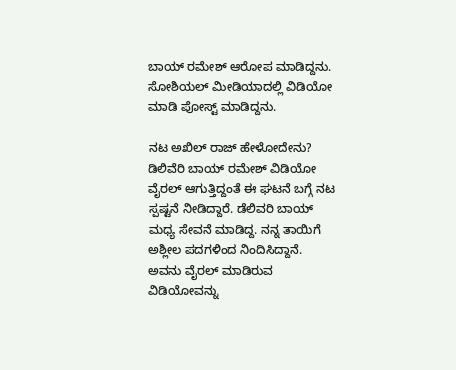ಬಾಯ್ ರಮೇಶ್ ಆರೋಪ ಮಾಡಿದ್ದನು. ಸೋಶಿಯಲ್ ಮೀಡಿಯಾದಲ್ಲಿ ವಿಡಿಯೋ ಮಾಡಿ ಪೋಸ್ಟ್ ಮಾಡಿದ್ದನು.

ನಟ ಅಖಿಲ್ ರಾಜ್ ಹೇಳೋದೇನು? ಡಿಲಿವೆರಿ ಬಾಯ್ ರಮೇಶ್ ವಿಡಿಯೋ ವೈರಲ್ ಆಗುತ್ತಿದ್ದಂತೆ ಈ ಘಟನೆ ಬಗ್ಗೆ ನಟ ಸ್ಪಷ್ಟನೆ ನೀಡಿದ್ದಾರೆ. ಡೆಲಿವರಿ ಬಾಯ್ ಮಧ್ಯ ಸೇವನೆ ಮಾಡಿದ್ದ. ನನ್ನ ತಾಯಿಗೆ ಅಶ್ಲೀಲ ಪದಗಳಿಂದ ನಿಂದಿಸಿದ್ದಾನೆ. ಅವನು ವೈರಲ್ ಮಾಡಿರುವ ವಿಡಿಯೋವನ್ನು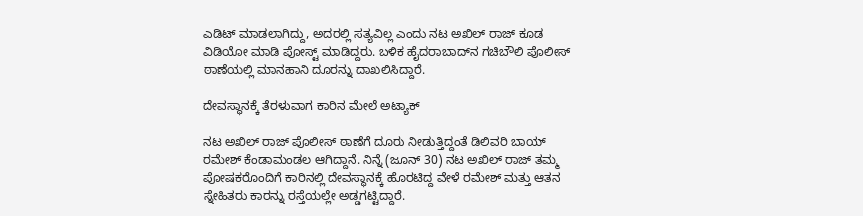ಎಡಿಟ್ ಮಾಡಲಾಗಿದ್ದು, ಅದರಲ್ಲಿ ಸತ್ಯವಿಲ್ಲ ಎಂದು ನಟ ಅಖಿಲ್ ರಾಜ್ ಕೂಡ ವಿಡಿಯೋ ಮಾಡಿ ಪೋಸ್ಟ್ ಮಾಡಿದ್ದರು. ಬಳಿಕ ಹೈದರಾಬಾದ್‌ನ ಗಚಿಬೌಲಿ ಪೊಲೀಸ್ ಠಾಣೆಯಲ್ಲಿ ಮಾನಹಾನಿ ದೂರನ್ನು ದಾಖಲಿಸಿದ್ದಾರೆ.

ದೇವಸ್ಥಾನಕ್ಕೆ ತೆರಳುವಾಗ ಕಾರಿನ ಮೇಲೆ ಅಟ್ಯಾಕ್

ನಟ ಅಖಿಲ್ ರಾಜ್ ಪೊಲೀಸ್ ಠಾಣೆಗೆ ದೂರು ನೀಡುತ್ತಿದ್ದಂತೆ ಡಿಲಿವರಿ ಬಾಯ್ ರಮೇಶ್ ಕೆಂಡಾಮಂಡಲ ಆಗಿದ್ದಾನೆ. ನಿನ್ನೆ (ಜೂನ್ 30) ನಟ ಅಖಿಲ್ ರಾಜ್ ತಮ್ಮ ಪೋಷಕರೊಂದಿಗೆ ಕಾರಿನಲ್ಲಿ ದೇವಸ್ಥಾನಕ್ಕೆ ಹೊರಟಿದ್ದ ವೇಳೆ ರಮೇಶ್ ಮತ್ತು ಆತನ ಸ್ನೇಹಿತರು ಕಾರನ್ನು ರಸ್ತೆಯಲ್ಲೇ ಅಡ್ಡಗಟ್ಟಿದ್ದಾರೆ.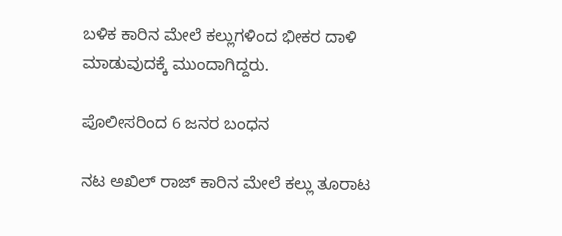ಬಳಿಕ ಕಾರಿನ ಮೇಲೆ ಕಲ್ಲುಗಳಿಂದ ಭೀಕರ ದಾಳಿ ಮಾಡುವುದಕ್ಕೆ ಮುಂದಾಗಿದ್ದರು.

ಪೊಲೀಸರಿಂದ 6 ಜನರ ಬಂಧನ

ನಟ ಅಖಿಲ್ ರಾಜ್ ಕಾರಿನ ಮೇಲೆ ಕಲ್ಲು ತೂರಾಟ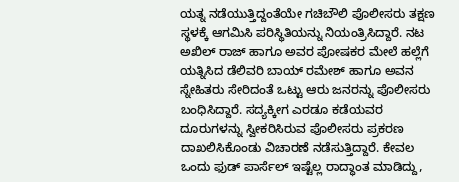ಯತ್ನ ನಡೆಯುತ್ತಿದ್ದಂತೆಯೇ ಗಚಿಬೌಲಿ ಪೊಲೀಸರು ತಕ್ಷಣ ಸ್ಥಳಕ್ಕೆ ಆಗಮಿಸಿ ಪರಿಸ್ಥಿತಿಯನ್ನು ನಿಯಂತ್ರಿಸಿದ್ದಾರೆ. ನಟ ಅಖಿಲ್ ರಾಜ್ ಹಾಗೂ ಅವರ ಪೋಷಕರ ಮೇಲೆ ಹಲ್ಲೆಗೆ ಯತ್ನಿಸಿದ ಡೆಲಿವರಿ ಬಾಯ್ ರಮೇಶ್ ಹಾಗೂ ಅವನ ಸ್ನೇಹಿತರು ಸೇರಿದಂತೆ ಒಟ್ಟು ಆರು ಜನರನ್ನು ಪೊಲೀಸರು ಬಂಧಿಸಿದ್ದಾರೆ. ಸದ್ಯಕ್ಕೀಗ ಎರಡೂ ಕಡೆಯವರ ದೂರುಗಳನ್ನು ಸ್ವೀಕರಿಸಿರುವ ಪೊಲೀಸರು ಪ್ರಕರಣ ದಾಖಲಿಸಿಕೊಂಡು ವಿಚಾರಣೆ ನಡೆಸುತ್ತಿದ್ದಾರೆ. ಕೇವಲ ಒಂದು ಫುಡ್ ಪಾರ್ಸೆಲ್ ಇಷ್ಟೆಲ್ಲ ರಾದ್ಧಾಂತ ಮಾಡಿದ್ದು,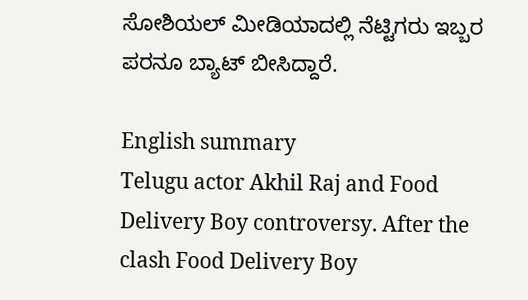ಸೋಶಿಯಲ್ ಮೀಡಿಯಾದಲ್ಲಿ ನೆಟ್ಟಿಗರು ಇಬ್ಬರ ಪರನೂ ಬ್ಯಾಟ್ ಬೀಸಿದ್ದಾರೆ.

English summary
Telugu actor Akhil Raj and Food Delivery Boy controversy. After the clash Food Delivery Boy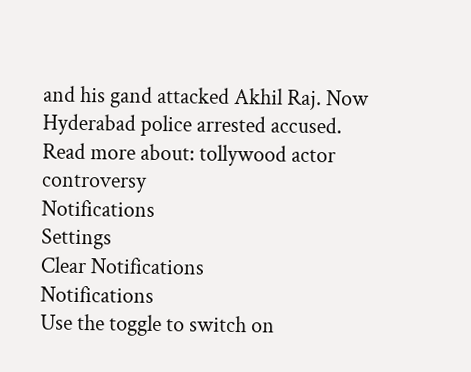and his gand attacked Akhil Raj. Now Hyderabad police arrested accused.
Read more about: tollywood actor controversy
Notifications
Settings
Clear Notifications
Notifications
Use the toggle to switch on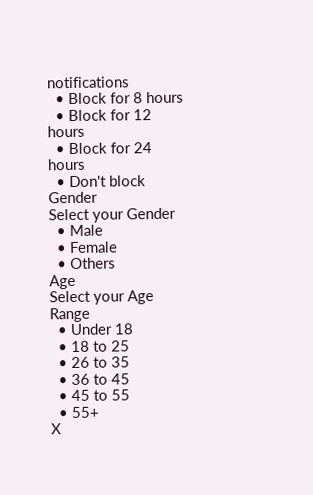notifications
  • Block for 8 hours
  • Block for 12 hours
  • Block for 24 hours
  • Don't block
Gender
Select your Gender
  • Male
  • Female
  • Others
Age
Select your Age Range
  • Under 18
  • 18 to 25
  • 26 to 35
  • 36 to 45
  • 45 to 55
  • 55+
X